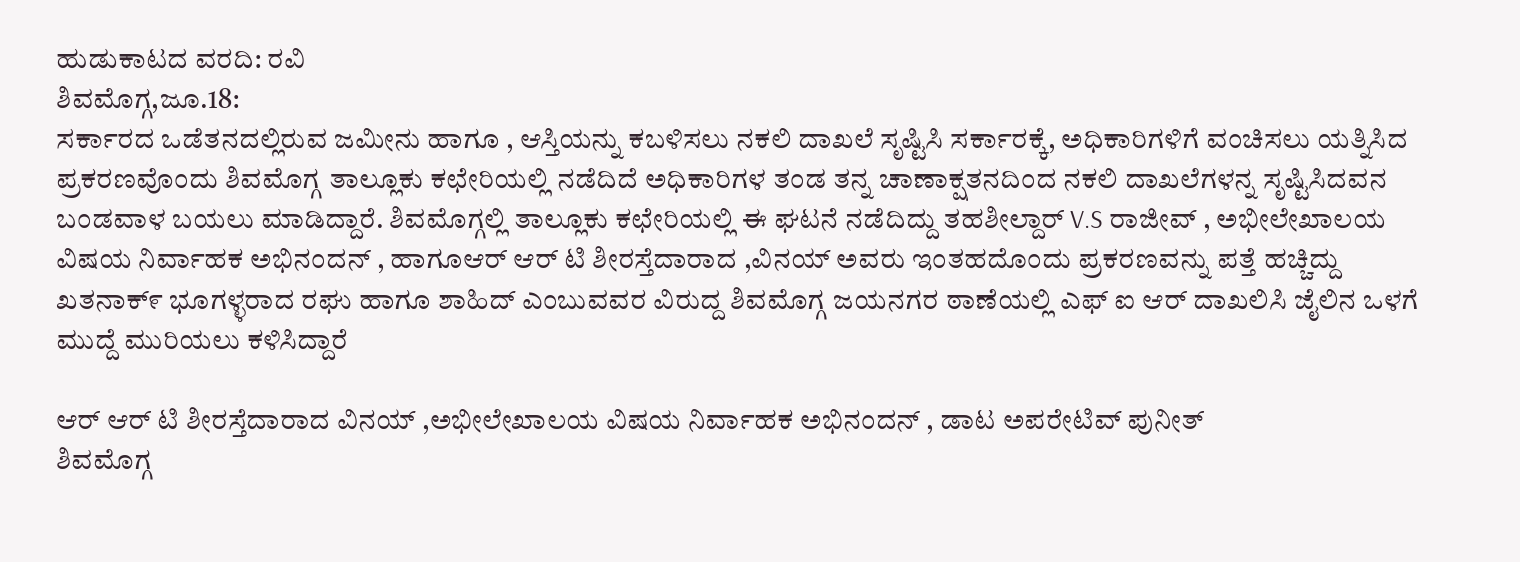ಹುಡುಕಾಟದ ವರದಿ: ರವಿ
ಶಿವಮೊಗ್ಗ,ಜೂ.18:
ಸರ್ಕಾರದ ಒಡೆತನದಲ್ಲಿರುವ ಜಮೀನು ಹಾಗೂ , ಆಸ್ತಿಯನ್ನು ಕಬಳಿಸಲು ನಕಲಿ ದಾಖಲೆ ಸೃಷ್ಟಿಸಿ ಸರ್ಕಾರಕ್ಕೆ, ಅಧಿಕಾರಿಗಳಿಗೆ ವಂಚಿಸಲು ಯತ್ನಿಸಿದ ಪ್ರಕರಣವೊಂದು ಶಿವಮೊಗ್ಗ ತಾಲ್ಲೂಕು ಕಛೇರಿಯಲ್ಲಿ ನಡೆದಿದೆ ಅಧಿಕಾರಿಗಳ ತಂಡ ತನ್ನ ಚಾಣಾಕ್ಷತನದಿಂದ ನಕಲಿ ದಾಖಲೆಗಳನ್ನ ಸೃಷ್ಟಿಸಿದವನ ಬಂಡವಾಳ ಬಯಲು ಮಾಡಿದ್ದಾರೆ. ಶಿವಮೊಗ್ಗಲ್ಲಿ ತಾಲ್ಲೂಕು ಕಛೇರಿಯಲ್ಲಿ ಈ ಘಟನೆ ನಡೆದಿದ್ದು ತಹಶೀಲ್ದಾರ್ V.S ರಾಜೀವ್ , ಅಭೀಲೇಖಾಲಯ ವಿಷಯ ನಿರ್ವಾಹಕ ಅಭಿನಂದನ್ , ಹಾಗೂಆರ್ ಆರ್ ಟಿ ಶೀರಸ್ತೆದಾರಾದ ,ವಿನಯ್ ಅವರು ಇಂತಹದೊಂದು ಪ್ರಕರಣವನ್ನು ಪತ್ತೆ ಹಚ್ಚಿದ್ದು
ಖತನಾಕ್೯ ಭೂಗಳ್ಳರಾದ ರಘು ಹಾಗೂ ಶಾಹಿದ್ ಎಂಬುವವರ ವಿರುದ್ದ ಶಿವಮೊಗ್ಗ ಜಯನಗರ ಠಾಣೆಯಲ್ಲಿ ಎಫ್ ಐ ಆರ್ ದಾಖಲಿಸಿ ಜೈಲಿನ ಒಳಗೆ ಮುದ್ದೆ ಮುರಿಯಲು ಕಳಿಸಿದ್ದಾರೆ

ಆರ್ ಆರ್ ಟಿ ಶೀರಸ್ತೆದಾರಾದ ವಿನಯ್ ,ಅಭೀಲೇಖಾಲಯ ವಿಷಯ ನಿರ್ವಾಹಕ ಅಭಿನಂದನ್ , ಡಾಟ ಅಪರೇಟಿವ್ ಪುನೀತ್
ಶಿವಮೊಗ್ಗ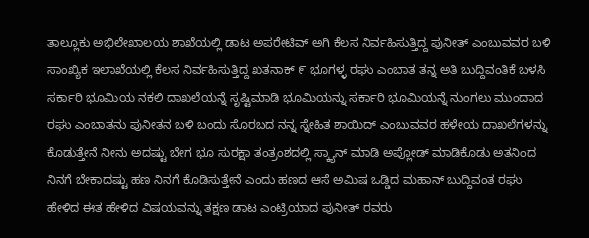ತಾಲ್ಲೂಕು ಅಭಿಲೇಖಾಲಯ ಶಾಖೆಯಲ್ಲಿ ಡಾಟ ಅಪರೇಟಿವ್ ಅಗಿ ಕೆಲಸ ನಿರ್ವಹಿಸುತ್ತಿದ್ದ ಪುನೀತ್ ಎಂಬುವವರ ಬಳಿ ಸಾಂಖ್ಯಿಕ ಇಲಾಖೆಯಲ್ಲಿ ಕೆಲಸ ನಿರ್ವಹಿಸುತ್ತಿದ್ದ ಖತನಾಕ್ ೯ ಭೂಗಳ್ಳ ರಘು ಎಂಬಾತ ತನ್ನ ಅತಿ ಬುದ್ದಿವಂತಿಕೆ ಬಳಸಿ ಸರ್ಕಾರಿ ಭೂಮಿಯ ನಕಲಿ ದಾಖಲೆಯನ್ನೆ ಸೃಷ್ಟಿಮಾಡಿ ಭೂಮಿಯನ್ನು ಸರ್ಕಾರಿ ಭೂಮಿಯನ್ನೆ ನುಂಗಲು ಮುಂದಾದ ರಘು ಎಂಬಾತನು ಪುನೀತನ ಬಳಿ ಬಂದು ಸೊರಬದ ನನ್ನ ಸ್ನೇಹಿತ ಶಾಯಿದ್ ಎಂಬುವವರ ಹಳೇಯ ದಾಖಲೆಗಳನ್ನು ಕೊಡುತ್ತೇನೆ ನೀನು ಅದಷ್ಟು ಬೇಗ ಭೂ ಸುರಕ್ಷಾ ತಂತ್ರಂಶದಲ್ಲಿ ಸ್ಕ್ಯಾನ್ ಮಾಡಿ ಅಪ್ಲೋಡ್ ಮಾಡಿಕೊಡು ಅತನಿಂದ ನಿನಗೆ ಬೇಕಾದಷ್ಟು ಹಣ ನಿನಗೆ ಕೊಡಿಸುತ್ತೇನೆ ಎಂದು ಹಣದ ಆಸೆ ಅಮಿಷ ಒಡ್ಡಿದ ಮಹಾನ್ ಬುದ್ದಿವಂತ ರಘು ಹೇಳಿದ ಈತ ಹೇಳಿದ ವಿಷಯವನ್ನು ತಕ್ಷಣ ಡಾಟ ಎಂಟ್ರಿಯಾದ ಪುನೀತ್ ರವರು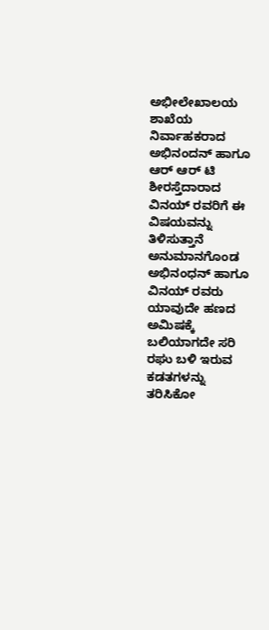ಅಭೀಲೇಖಾಲಯ ಶಾಖೆಯ ನಿರ್ವಾಹಕರಾದ ಅಭಿನಂದನ್ ಹಾಗೂ ಆರ್ ಆರ್ ಟಿ ಶೀರಸ್ತೆದಾರಾದ ವಿನಯ್ ರವರಿಗೆ ಈ ವಿಷಯವನ್ನು ತಿಳಿಸುತ್ತಾನೆ ಅನುಮಾನಗೊಂಡ ಅಭಿನಂಧನ್ ಹಾಗೂ ವಿನಯ್ ರವರು ಯಾವುದೇ ಹಣದ ಅಮಿಷಕ್ಕೆ ಬಲಿಯಾಗದೇ ಸರಿ ರಘು ಬಳಿ ಇರುವ ಕಡತಗಳನ್ನು ತರಿಸಿಕೋ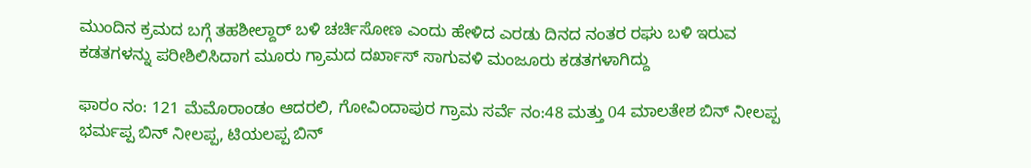ಮುಂದಿನ ಕ್ರಮದ ಬಗ್ಗೆ ತಹಶೀಲ್ದಾರ್ ಬಳಿ ಚರ್ಚಿಸೋಣ ಎಂದು ಹೇಳಿದ ಎರಡು ದಿನದ ನಂತರ ರಘು ಬಳಿ ಇರುವ ಕಡತಗಳನ್ನು ಪರೀಶಿಲಿಸಿದಾಗ ಮೂರು ಗ್ರಾಮದ ದರ್ಖಾಸ್ ಸಾಗುವಳಿ ಮಂಜೂರು ಕಡತಗಳಾಗಿದ್ದು

ಫಾರಂ ನಂ: 121 ಮೆಮೊರಾಂಡಂ ಆದರಲಿ, ಗೋವಿಂದಾಪುರ ಗ್ರಾಮ ಸರ್ವೆ ನಂ:48 ಮತ್ತು 04 ಮಾಲತೇಶ ಬಿನ್ ನೀಲಪ್ಪ ಭರ್ಮಪ್ಪ ಬಿನ್ ನೀಲಪ್ಪ, ಟಿಯಲಪ್ಪ ಬಿನ್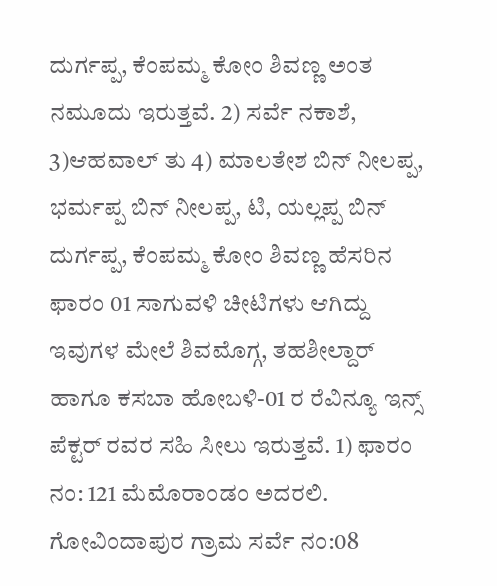ದುರ್ಗಪ್ಪ, ಕೆಂಪಮ್ಮ ಕೋಂ ಶಿವಣ್ಣ ಅಂತ ನಮೂದು ಇರುತ್ತವೆ. 2) ಸರ್ವೆ ನಕಾಶೆ, 3)ಆಹವಾಲ್ ತು 4) ಮಾಲತೇಶ ಬಿನ್ ನೀಲಪ್ಪ, ಭರ್ಮಪ್ಪ ಬಿನ್ ನೀಲಪ್ಪ, ಟಿ, ಯಲ್ಲಪ್ಪ ಬಿನ್ ದುರ್ಗಪ್ಪ, ಕೆಂಪಮ್ಮ ಕೋಂ ಶಿವಣ್ಣ ಹೆಸರಿನ ಫಾರಂ 01 ಸಾಗುವಳಿ ಚೀಟಿಗಳು ಆಗಿದ್ದು ಇವುಗಳ ಮೇಲೆ ಶಿವಮೊಗ್ಗ, ತಹಶೀಲ್ದಾರ್ ಹಾಗೂ ಕಸಬಾ ಹೋಬಳಿ-01 ರ ರೆವಿನ್ಯೂ ಇನ್ಸ್ ಪೆಕ್ಟರ್ ರವರ ಸಹಿ ಸೀಲು ಇರುತ್ತವೆ. 1) ಫಾರಂ ನಂ: 121 ಮೆಮೊರಾಂಡಂ ಅದರಲಿ. ಗೋವಿಂದಾಪುರ ಗ್ರಾಮ ಸರ್ವೆ ನಂ:08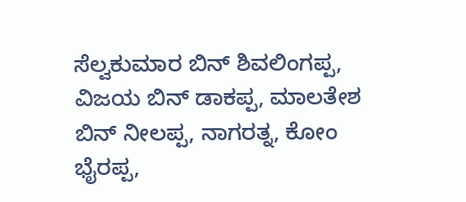ಸೆಲ್ವಕುಮಾರ ಬಿನ್ ಶಿವಲಿಂಗಪ್ಪ, ವಿಜಯ ಬಿನ್ ಡಾಕಪ್ಪ, ಮಾಲತೇಶ ಬಿನ್ ನೀಲಪ್ಪ, ನಾಗರತ್ನ, ಕೋಂ ಭೈರಪ್ಪ,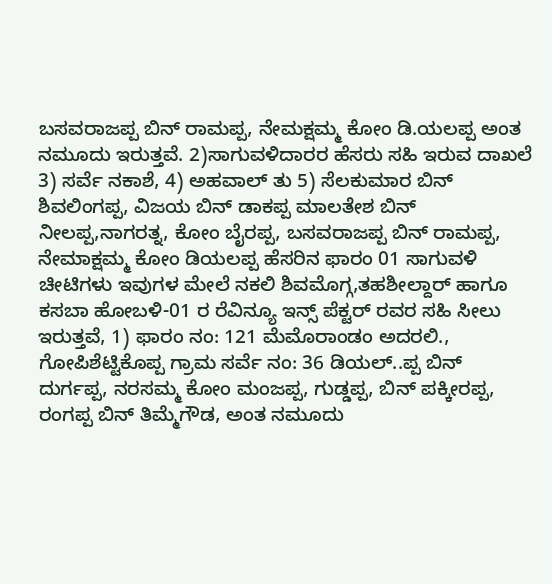ಬಸವರಾಜಪ್ಪ ಬಿನ್ ರಾಮಪ್ಪ, ನೇಮಕ್ಷಮ್ಮ ಕೋಂ ಡಿ.ಯಲಪ್ಪ ಅಂತ ನಮೂದು ಇರುತ್ತವೆ. 2)ಸಾಗುವಳಿದಾರರ ಹೆಸರು ಸಹಿ ಇರುವ ದಾಖಲೆ 3) ಸರ್ವೆ ನಕಾಶೆ, 4) ಅಹವಾಲ್ ತು 5) ಸೆಲಕುಮಾರ ಬಿನ್ ಶಿವಲಿಂಗಪ್ಪ, ವಿಜಯ ಬಿನ್ ಡಾಕಪ್ಪ ಮಾಲತೇಶ ಬಿನ್ ನೀಲಪ್ಪ,ನಾಗರತ್ನ, ಕೋಂ ಬೈರಪ್ಪ, ಬಸವರಾಜಪ್ಪ ಬಿನ್ ರಾಮಪ್ಪ, ನೇಮಾಕ್ಷಮ್ಮ ಕೋಂ ಡಿಯಲಪ್ಪ ಹೆಸರಿನ ಫಾರಂ 01 ಸಾಗುವಳಿ ಚೀಟಿಗಳು ಇವುಗಳ ಮೇಲೆ ನಕಲಿ ಶಿವಮೊಗ್ಗ,ತಹಶೀಲ್ದಾರ್ ಹಾಗೂ ಕಸಬಾ ಹೋಬಳಿ-01 ರ ರೆವಿನ್ಯೂ ಇನ್ಸ್ ಪೆಕ್ಟರ್ ರವರ ಸಹಿ ಸೀಲು ಇರುತ್ತವೆ, 1) ಫಾರಂ ನಂ: 121 ಮೆಮೊರಾಂಡಂ ಅದರಲಿ., ಗೋಪಿಶೆಟ್ಟಿಕೊಪ್ಪ ಗ್ರಾಮ ಸರ್ವೆ ನಂ: 36 ಡಿಯಲ್..ಪ್ಪ ಬಿನ್ ದುರ್ಗಪ್ಪ, ನರಸಮ್ಮ ಕೋಂ ಮಂಜಪ್ಪ, ಗುಡ್ಡಪ್ಪ, ಬಿನ್ ಪಕ್ಕೀರಪ್ಪ, ರಂಗಪ್ಪ ಬಿನ್ ತಿಮ್ಮೆಗೌಡ, ಅಂತ ನಮೂದು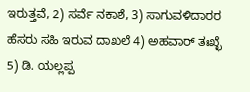ಇರುತ್ತವೆ, 2) ಸರ್ವೆ ನಕಾಶೆ, 3) ಸಾಗುವಳಿದಾರರ ಹೆಸರು ಸಹಿ ಇರುವ ದಾಖಲೆ 4) ಅಹವಾರ್ ತಃಖ್ಛೆ 5) ಡಿ. ಯಲ್ಲಪ್ಪ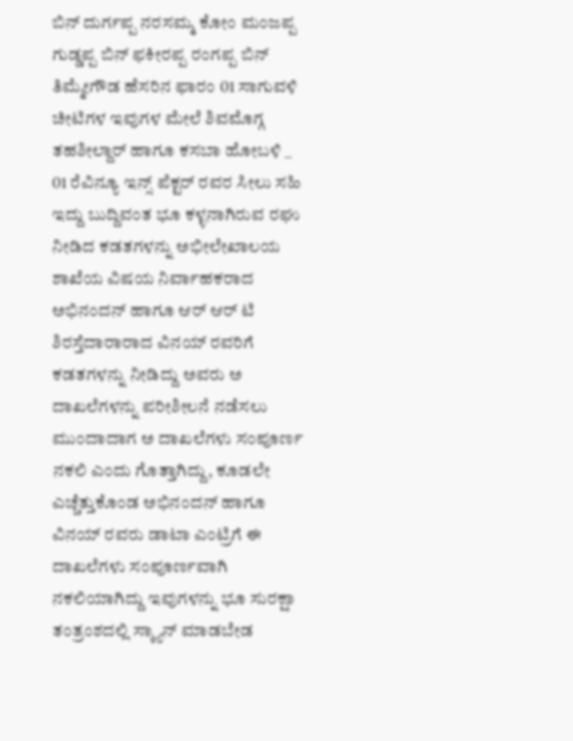ಬಿನ್ ದುರ್ಗಪ್ಪ ನರಸಮ್ಮ ಕೋಂ ಮಂಜಪ್ಪ ಗುಡ್ಡಪ್ಪ ಬಿನ್ ಫಕೀರಪ್ಪ ರಂಗಪ್ಪ ಬಿನ್ ತಿಮ್ಮೇಗೌಡ ಹೆಸರಿನ ಫಾರಂ 01 ಸಾಗುವಳಿ ಚೀಟಿಗಳ ಇವುಗಳ ಮೇಲೆ ಶಿವಮೊಗ್ಗ ತಹಶೀಲ್ದಾರ್ ಹಾಗೂ ಕಸಬಾ ಹೋಬಳಿ _ 01 ರೆವಿನ್ಯೂ ಇನ್ಸ್ ಪೆಕ್ಟರ್ ರವರ ಸೀಲು ಸಹಿ ಇದ್ದು ಬುದ್ದಿವಂತ ಭೂ ಕಳ್ಳನಾಗಿರುವ ರಘು ನೀಡಿದ ಕಡತಗಳನ್ನು ಅಭೀಲೇಖಾಲಯ ಶಾಖೆಯ ವಿಷಯ ನಿರ್ವಾಹಕರಾದ ಅಭಿನಂದನ್ ಹಾಗೂ ಆರ್ ಆರ್ ಟಿ ಶಿರಸ್ತೆದಾರಾರಾದ ವಿನಯ್ ರವರಿಗೆ ಕಡತಗಳನ್ನು ನೀಡಿದ್ದು ಅವರು ಅ ದಾಖಲೆಗಳನ್ನು ಪರೀಶೀಲನೆ ನಡೆಸಲು ಮುಂದಾದಾಗ ಅ ದಾಖಲೆಗಳು ಸಂಪೂರ್ಣ ನಕಲಿ ಎಂದು ಗೊತ್ತಾಗಿದ್ದು, ಕೂಡಲೇ ಎಚ್ಚೆತ್ತುಕೊಂಡ ಅಭಿನಂದನ್ ಹಾಗೂ ವಿನಯ್ ರವರು ಡಾಟಾ ಎಂಟ್ರಿಗೆ ಈ ದಾಖಲೆಗಳು ಸಂಪೂರ್ಣವಾಗಿ ನಕಲಿಯಾಗಿದ್ದು ಇವುಗಳನ್ನು ಭೂ ಸುರಕ್ಷಾ ತಂತ್ರಂಶದಲ್ಲಿ ಸ್ಕ್ಯಾನ್ ಮಾಡಬೇಡ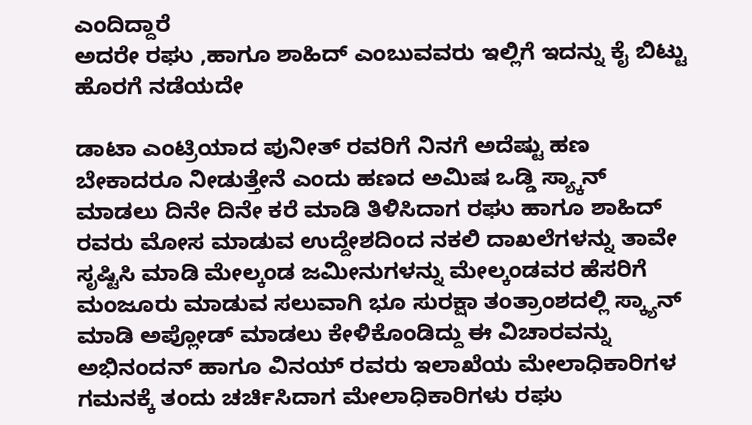ಎಂದಿದ್ದಾರೆ
ಅದರೇ ರಘು ,ಹಾಗೂ ಶಾಹಿದ್ ಎಂಬುವವರು ಇಲ್ಲಿಗೆ ಇದನ್ನು ಕೈ ಬಿಟ್ಟು ಹೊರಗೆ ನಡೆಯದೇ

ಡಾಟಾ ಎಂಟ್ರಿಯಾದ ಪುನೀತ್ ರವರಿಗೆ ನಿನಗೆ ಅದೆಷ್ಟು ಹಣ ಬೇಕಾದರೂ ನೀಡುತ್ತೇನೆ ಎಂದು ಹಣದ ಅಮಿಷ ಒಡ್ಡಿ ಸ್ಯ್ಕಾನ್ ಮಾಡಲು ದಿನೇ ದಿನೇ ಕರೆ ಮಾಡಿ ತಿಳಿಸಿದಾಗ ರಘು ಹಾಗೂ ಶಾಹಿದ್ ರವರು ಮೋಸ ಮಾಡುವ ಉದ್ದೇಶದಿಂದ ನಕಲಿ ದಾಖಲೆಗಳನ್ನು ತಾವೇ ಸೃಷ್ಟಿಸಿ ಮಾಡಿ ಮೇಲ್ಕಂಡ ಜಮೀನುಗಳನ್ನು ಮೇಲ್ಕಂಡವರ ಹೆಸರಿಗೆ ಮಂಜೂರು ಮಾಡುವ ಸಲುವಾಗಿ ಭೂ ಸುರಕ್ಷಾ ತಂತ್ರಾಂಶದಲ್ಲಿ ಸ್ಕ್ಯಾನ್ ಮಾಡಿ ಅಪ್ಲೋಡ್ ಮಾಡಲು ಕೇಳಿಕೊಂಡಿದ್ದು ಈ ವಿಚಾರವನ್ನು ಅಭಿನಂದನ್ ಹಾಗೂ ವಿನಯ್ ರವರು ಇಲಾಖೆಯ ಮೇಲಾಧಿಕಾರಿಗಳ ಗಮನಕ್ಕೆ ತಂದು ಚರ್ಚಿಸಿದಾಗ ಮೇಲಾಧಿಕಾರಿಗಳು ರಘು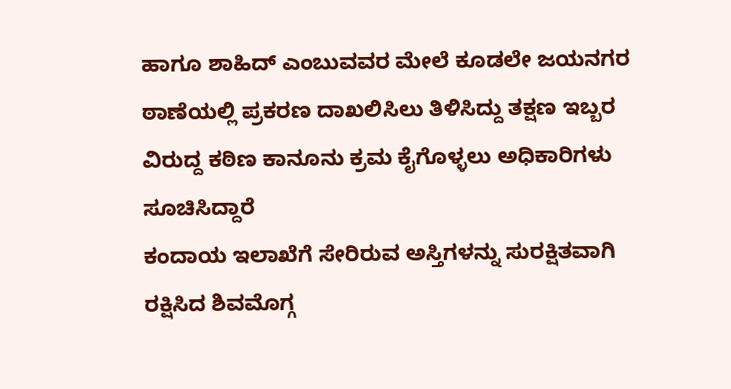ಹಾಗೂ ಶಾಹಿದ್ ಎಂಬುವವರ ಮೇಲೆ ಕೂಡಲೇ ಜಯನಗರ ಠಾಣೆಯಲ್ಲಿ ಪ್ರಕರಣ ದಾಖಲಿಸಿಲು ತಿಳಿಸಿದ್ದು ತಕ್ಷಣ ಇಬ್ಬರ ವಿರುದ್ದ ಕಠಿಣ ಕಾನೂನು ಕ್ರಮ ಕೈಗೊಳ್ಳಲು ಅಧಿಕಾರಿಗಳು ಸೂಚಿಸಿದ್ದಾರೆ
ಕಂದಾಯ ಇಲಾಖೆಗೆ ಸೇರಿರುವ ಅಸ್ತಿಗಳನ್ನು ಸುರಕ್ಷಿತವಾಗಿ ರಕ್ಷಿಸಿದ ಶಿವಮೊಗ್ಗ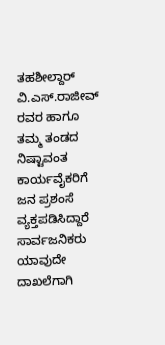ತಹಶೀಲ್ದಾರ್ ವಿ.ಎಸ್.ರಾಜೀವ್ ರವರ ಹಾಗೂ ತಮ್ಮ ತಂಡದ ನಿಷ್ಟಾವಂತ ಕಾರ್ಯವೈಕರಿಗೆ ಜನ ಪ್ರಶಂಸೆ ವ್ಯಕ್ತಪಡಿಸಿದ್ದಾರೆ
ಸಾರ್ವಜನಿಕರು ಯಾವುದೇ ದಾಖಲೆಗಾಗಿ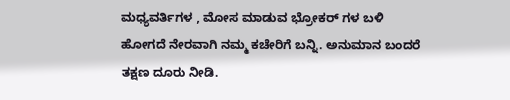ಮಧ್ಯವರ್ತಿಗಳ , ಮೋಸ ಮಾಡುವ ಭ್ರೋಕರ್ ಗಳ ಬಳಿ ಹೋಗದೆ ನೇರವಾಗಿ ನಮ್ಮ ಕಚೇರಿಗೆ ಬನ್ನಿ. ಅನುಮಾನ ಬಂದರೆ ತಕ್ಷಣ ದೂರು ನೀಡಿ.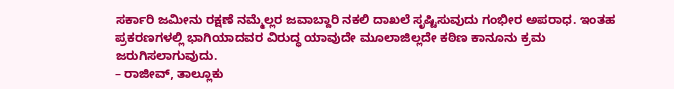ಸರ್ಕಾರಿ ಜಮೀನು ರಕ್ಷಣೆ ನಮ್ಮೆಲ್ಲರ ಜವಾಬ್ದಾರಿ ನಕಲಿ ದಾಖಲೆ ಸೃಷ್ಟಿಸುವುದು ಗಂಭೀರ ಅಪರಾಧ. ಇಂತಹ ಪ್ರಕರಣಗಳಲ್ಲಿ ಭಾಗಿಯಾದವರ ವಿರುದ್ಧ ಯಾವುದೇ ಮೂಲಾಜಿಲ್ಲದೇ ಕಠಿಣ ಕಾನೂನು ಕ್ರಮ ಜರುಗಿಸಲಾಗುವುದು.
– ರಾಜೀವ್, ತಾಲ್ಲೂಕು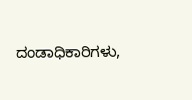ದಂಡಾಧಿಕಾರಿಗಳು,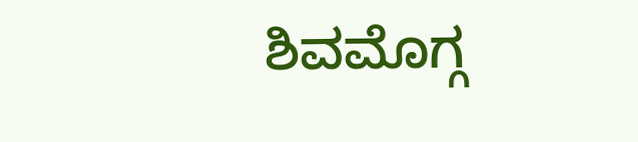ಶಿವಮೊಗ್ಗ